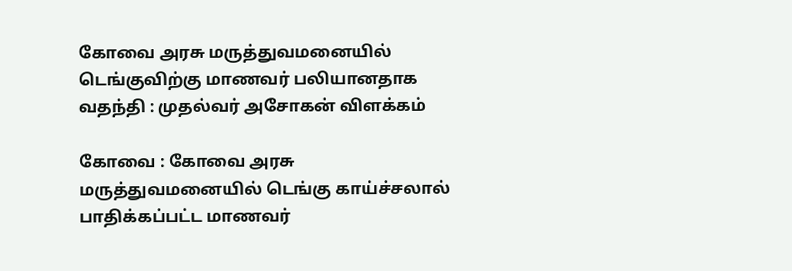கோவை அரசு மருத்துவமனையில் டெங்குவிற்கு மாணவர் பலியானதாக வதந்தி : முதல்வர் அசோகன் விளக்கம்

கோவை : கோவை அரசு மருத்துவமனையில் டெங்கு காய்ச்சலால் பாதிக்கப்பட்ட மாணவர்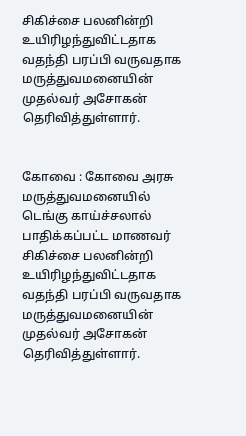சிகிச்சை பலனின்றி உயிரிழந்துவிட்டதாக வதந்தி பரப்பி வருவதாக மருத்துவமனையின் முதல்வர் அசோகன் தெரிவித்துள்ளார்.


கோவை : கோவை அரசு மருத்துவமனையில் டெங்கு காய்ச்சலால் பாதிக்கப்பட்ட மாணவர் சிகிச்சை பலனின்றி உயிரிழந்துவிட்டதாக வதந்தி பரப்பி வருவதாக மருத்துவமனையின் முதல்வர் அசோகன் தெரிவித்துள்ளார்.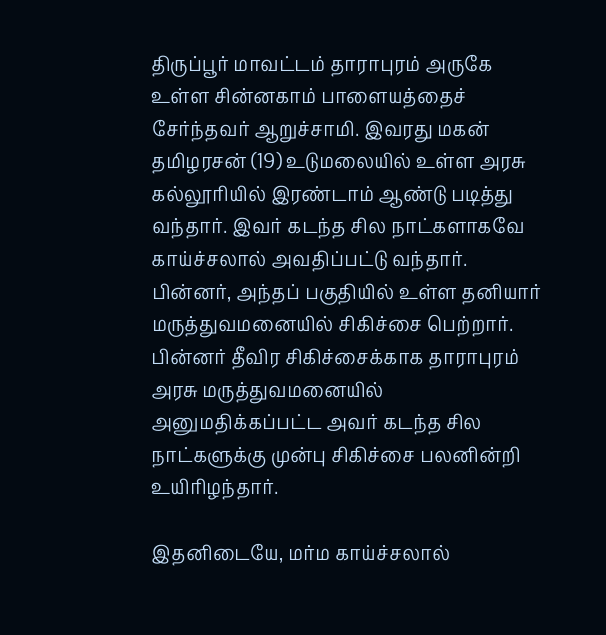திருப்பூர் மாவட்டம் தாராபுரம் அருகே உள்ள சின்னகாம் பாளையத்தைச் சேர்ந்தவர் ஆறுச்சாமி. இவரது மகன் தமிழரசன் (19) உடுமலையில் உள்ள அரசு கல்லூரியில் இரண்டாம் ஆண்டு படித்து வந்தார். இவர் கடந்த சில நாட்களாகவே காய்ச்சலால் அவதிப்பட்டு வந்தார். பின்னர், அந்தப் பகுதியில் உள்ள தனியார் மருத்துவமனையில் சிகிச்சை பெற்றார். பின்னர் தீவிர சிகிச்சைக்காக தாராபுரம் அரசு மருத்துவமனையில் அனுமதிக்கப்பட்ட அவர் கடந்த சில நாட்களுக்கு முன்பு சிகிச்சை பலனின்றி உயிரிழந்தார்.

இதனிடையே, மர்ம காய்ச்சலால்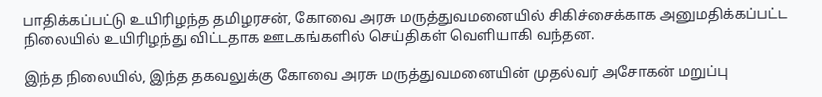பாதிக்கப்பட்டு உயிரிழந்த தமிழரசன், கோவை அரசு மருத்துவமனையில் சிகிச்சைக்காக அனுமதிக்கப்பட்ட நிலையில் உயிரிழந்து விட்டதாக ஊடகங்களில் செய்திகள் வெளியாகி வந்தன.

இந்த நிலையில், இந்த தகவலுக்கு கோவை அரசு மருத்துவமனையின் முதல்வர் அசோகன் மறுப்பு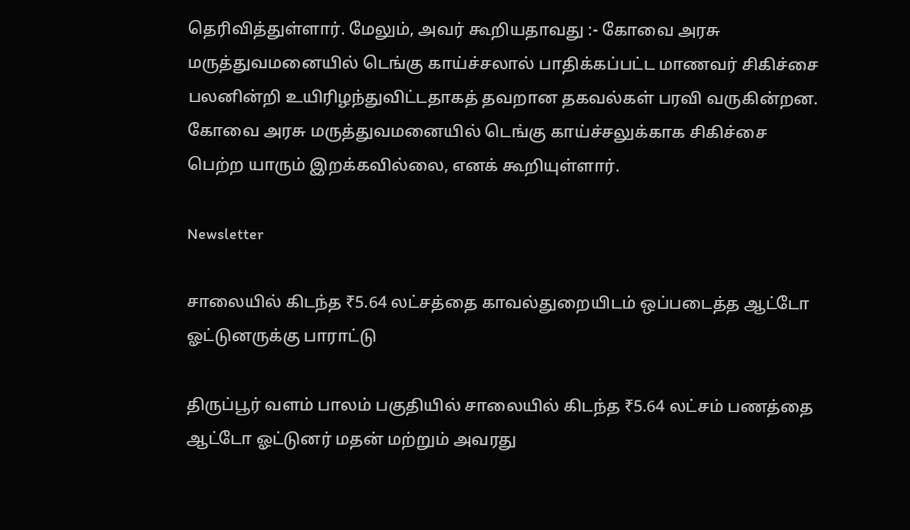தெரிவித்துள்ளார். மேலும், அவர் கூறியதாவது :- கோவை அரசு மருத்துவமனையில் டெங்கு காய்ச்சலால் பாதிக்கப்பட்ட மாணவர் சிகிச்சை பலனின்றி உயிரிழந்துவிட்டதாகத் தவறான தகவல்கள் பரவி வருகின்றன. கோவை அரசு மருத்துவமனையில் டெங்கு காய்ச்சலுக்காக சிகிச்சை பெற்ற யாரும் இறக்கவில்லை, எனக் கூறியுள்ளார்.

Newsletter

சாலையில் கிடந்த ₹5.64 லட்சத்தை காவல்துறையிடம் ஒப்படைத்த ஆட்டோ ஓட்டுனருக்கு பாராட்டு

திருப்பூர் வளம் பாலம் பகுதியில் சாலையில் கிடந்த ₹5.64 லட்சம் பணத்தை ஆட்டோ ஓட்டுனர் மதன் மற்றும் அவரது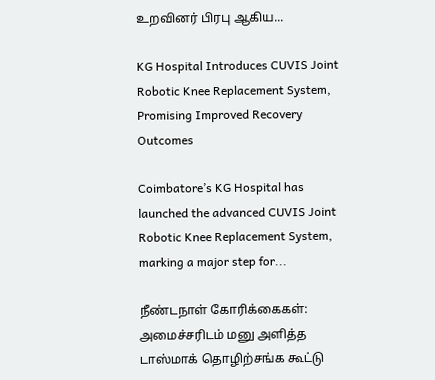உறவினர் பிரபு ஆகிய...

KG Hospital Introduces CUVIS Joint Robotic Knee Replacement System, Promising Improved Recovery Outcomes

Coimbatore’s KG Hospital has launched the advanced CUVIS Joint Robotic Knee Replacement System, marking a major step for...

நீண்டநாள் கோரிக்கைகள்: அமைச்சரிடம் மனு அளித்த டாஸ்மாக் தொழிற்சங்க கூட்டு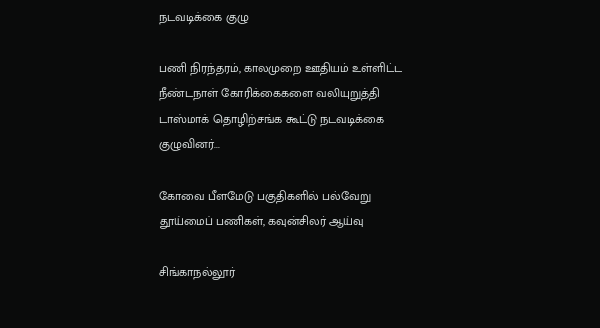நடவடிக்கை குழு

பணி நிரந்தரம், காலமுறை ஊதியம் உள்ளிட்ட நீண்டநாள் கோரிக்கைகளை வலியுறுத்தி டாஸ்மாக் தொழிற்சங்க கூட்டு நடவடிக்கை குழுவினர்...

கோவை பீளமேடு பகுதிகளில் பல்வேறு தூய்மைப் பணிகள், கவுன்சிலர் ஆய்வு

சிங்காநல்லூர்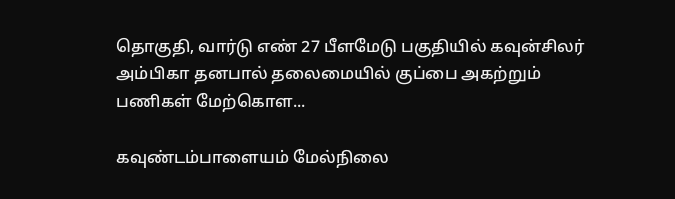தொகுதி, வார்டு எண் 27 பீளமேடு பகுதியில் கவுன்சிலர் அம்பிகா தனபால் தலைமையில் குப்பை அகற்றும் பணிகள் மேற்கொள...

கவுண்டம்பாளையம் மேல்நிலை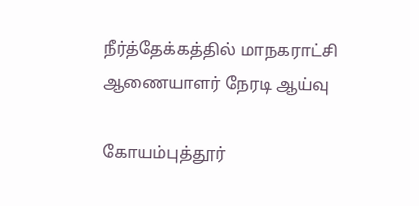நீர்த்தேக்கத்தில் மாநகராட்சி ஆணையாளர் நேரடி ஆய்வு

கோயம்புத்தூர்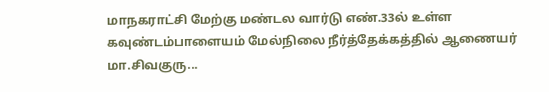மாநகராட்சி மேற்கு மண்டல வார்டு எண்.33ல் உள்ள கவுண்டம்பாளையம் மேல்நிலை நீர்த்தேக்கத்தில் ஆணையர் மா.சிவகுரு...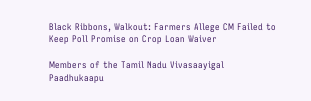Black Ribbons, Walkout: Farmers Allege CM Failed to Keep Poll Promise on Crop Loan Waiver

Members of the Tamil Nadu Vivasaayigal Paadhukaapu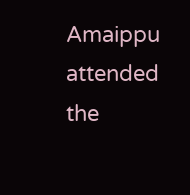Amaippu attended the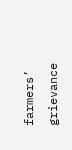farmers’ grievance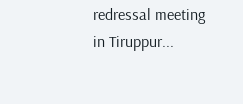redressal meeting in Tiruppur...